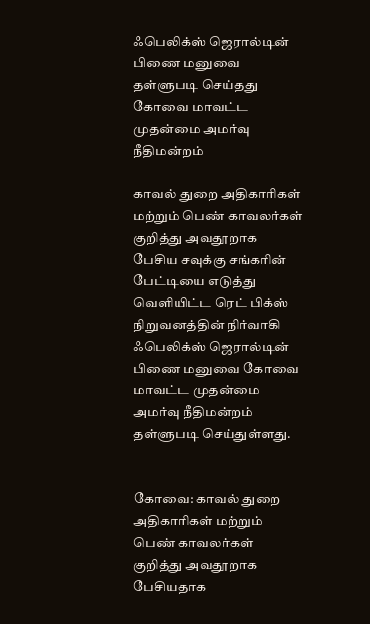ஃபெலிக்ஸ் ஜெரால்டின் பிணை மனுவை தள்ளுபடி செய்தது கோவை மாவட்ட முதன்மை அமர்வு நீதிமன்றம்

காவல் துறை அதிகாரிகள் மற்றும் பெண் காவலர்கள் குறித்து அவதூறாக பேசிய சவுக்கு சங்கரின் பேட்டியை எடுத்து வெளியிட்ட ரெட் பிக்ஸ் நிறுவனத்தின் நிர்வாகி ஃபெலிக்ஸ் ஜெரால்டின் பிணை மனுவை கோவை மாவட்ட முதன்மை அமர்வு நீதிமன்றம் தள்ளுபடி செய்துள்ளது.


கோவை: காவல் துறை அதிகாரிகள் மற்றும் பெண் காவலர்கள் குறித்து அவதூறாக பேசியதாக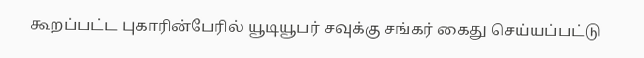கூறப்பட்ட புகாரின்பேரில் யூடியூபர் சவுக்கு சங்கர் கைது செய்யப்பட்டு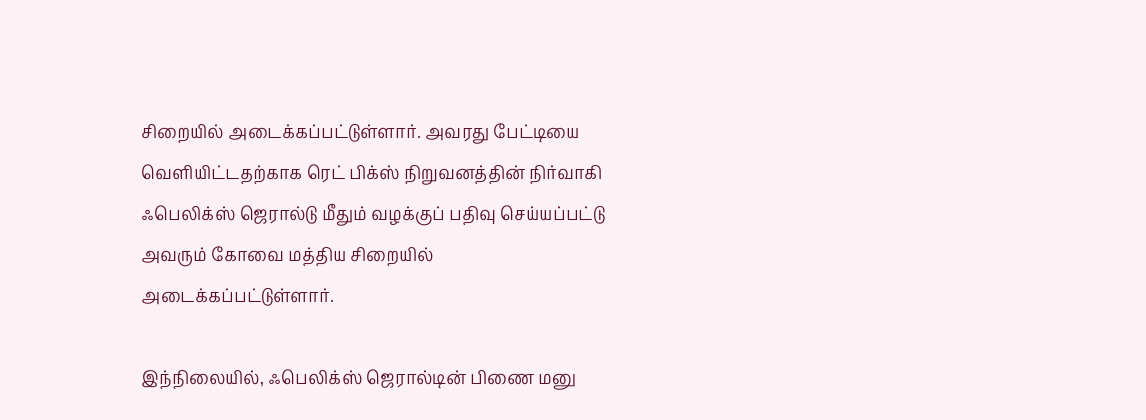சிறையில் அடைக்கப்பட்டுள்ளார். அவரது பேட்டியை வெளியிட்டதற்காக ரெட் பிக்ஸ் நிறுவனத்தின் நிர்வாகி ஃபெலிக்ஸ் ஜெரால்டு மீதும் வழக்குப் பதிவு செய்யப்பட்டு அவரும் கோவை மத்திய சிறையில் அடைக்கப்பட்டுள்ளார்.

இந்நிலையில், ஃபெலிக்ஸ் ஜெரால்டின் பிணை மனு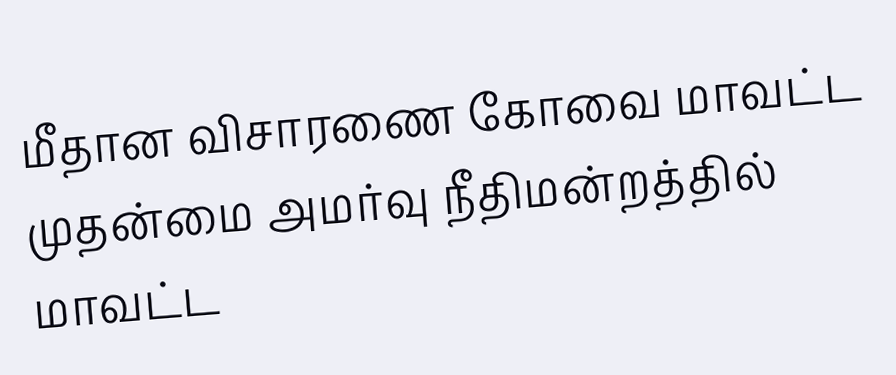மீதான விசாரணை கோவை மாவட்ட முதன்மை அமர்வு நீதிமன்றத்தில் மாவட்ட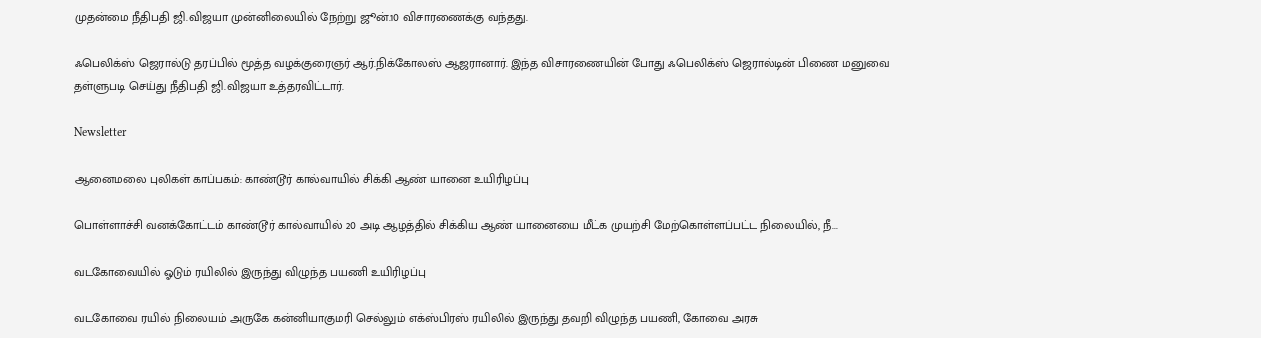முதன்மை நீதிபதி ஜி.விஜயா முன்னிலையில் நேற்று ஜூன்.10 விசாரணைக்கு வந்தது.

ஃபெலிக்ஸ் ஜெரால்டு தரப்பில் மூத்த வழக்குரைஞர் ஆர்.நிக்கோலஸ் ஆஜரானார். இந்த விசாரணையின் போது ஃபெலிக்ஸ் ஜெரால்டின் பிணை மனுவை தள்ளுபடி செய்து நீதிபதி ஜி.விஜயா உத்தரவிட்டார்.

Newsletter

ஆனைமலை புலிகள் காப்பகம்: காண்டூர் கால்வாயில் சிக்கி ஆண் யானை உயிரிழப்பு

பொள்ளாச்சி வனக்கோட்டம் காண்டூர் கால்வாயில் 20 அடி ஆழத்தில் சிக்கிய ஆண் யானையை மீட்க முயற்சி மேற்கொள்ளப்பட்ட நிலையில், நீ...

வடகோவையில் ஓடும் ரயிலில் இருந்து விழுந்த பயணி உயிரிழப்பு

வடகோவை ரயில் நிலையம் அருகே கன்னியாகுமரி செல்லும் எக்ஸ்பிரஸ் ரயிலில் இருந்து தவறி விழுந்த பயணி, கோவை அரசு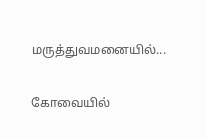மருத்துவமனையில்...

கோவையில்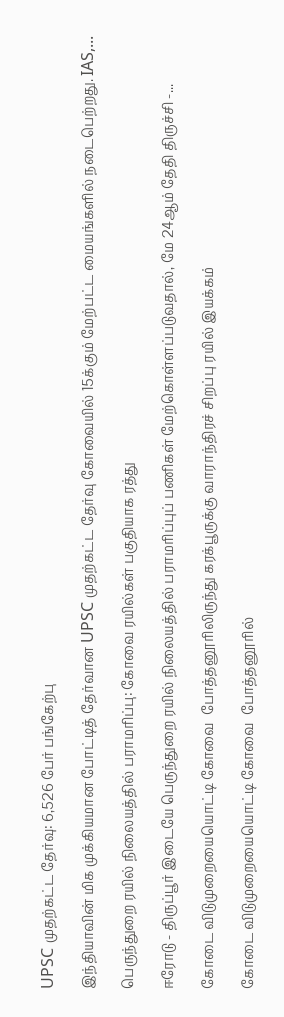UPSC முதற்கட்ட தேர்வு: 6,526 பேர் பங்கேற்பு

இந்தியாவின் மிக முக்கியமான போட்டித் தேர்வான UPSC முதற்கட்ட தேர்வு கோவையில் 15க்கும் மேற்பட்ட மையங்களில் நடைபெற்றது. IAS,...

பெருந்துறை ரயில் நிலையத்தில் பராமரிப்பு: கோவை ரயில்கள் பகுதியாக ரத்து

ஈரோடு - திருப்பூர் இடையே பெருந்துறை ரயில் நிலையத்தில் பராமரிப்புப் பணிகள் மேற்கொள்ளப்படுவதால், மே 24ஆம் தேதி திருச்சி -...

கோடை விடுமுறையையொட்டி கோவை  போத்தனூரிலிருந்து கரக்பூருக்கு வாராந்திரச் சிறப்பு ரயில் இயக்கம்

கோடை விடுமுறையையொட்டி கோவை  போத்தனூரில்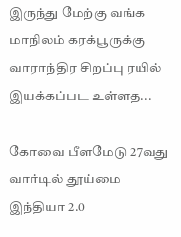இருந்து மேற்கு வங்க மாநிலம் கரக்பூருக்கு வாராந்திர சிறப்பு ரயில் இயக்கப்பட உள்ளத...

கோவை பீளமேடு 27வது வார்டில் தூய்மை இந்தியா 2.0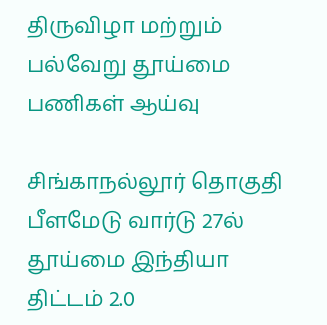திருவிழா மற்றும் பல்வேறு தூய்மை பணிகள் ஆய்வு

சிங்காநல்லூர் தொகுதி பீளமேடு வார்டு 27ல் தூய்மை இந்தியா திட்டம் 2.0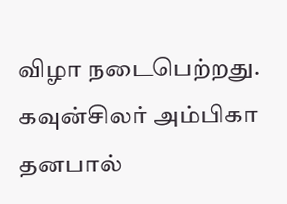விழா நடைபெற்றது. கவுன்சிலர் அம்பிகா தனபால்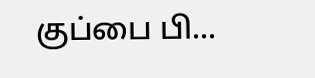குப்பை பி...